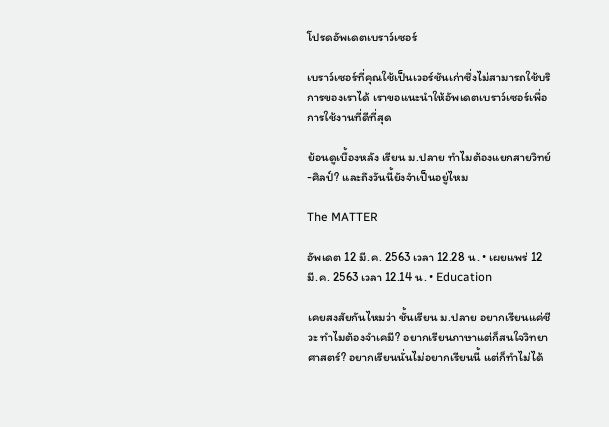โปรดอัพเดตเบราว์เซอร์

เบราว์เซอร์ที่คุณใช้เป็นเวอร์ชันเก่าซึ่งไม่สามารถใช้บริการของเราได้ เราขอแนะนำให้อัพเดตเบราว์เซอร์เพื่อการใช้งานที่ดีที่สุด

ย้อนดูเบื้องหลัง เรียน ม.ปลาย ทำไมต้องแยกสายวิทย์-ศิลป์? และถึงวันนี้ยังจำเป็นอยู่ไหม

The MATTER

อัพเดต 12 มี.ค. 2563 เวลา 12.28 น. • เผยแพร่ 12 มี.ค. 2563 เวลา 12.14 น. • Education

เคยสงสัยกันไหมว่า ชั้นเรียน ม.ปลาย อยากเรียนแค่ชีวะ ทำไมต้องจำเคมี? อยากเรียนภาษาแต่ก็สนใจวิทยาศาสตร์? อยากเรียนนั่นไม่อยากเรียนนี้ แต่ก็ทำไม่ได้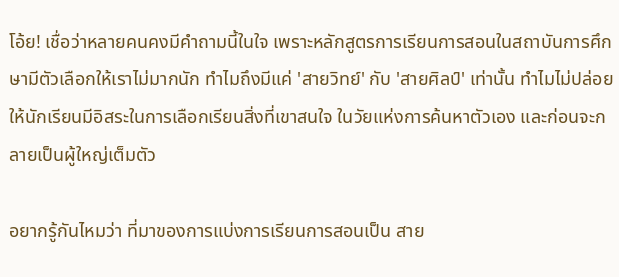โอ้ย! เชื่อว่าหลายคนคงมีคำถามนี้ในใจ เพราะหลักสูตรการเรียนการสอนในสถาบันการศึกษามีตัวเลือกให้เราไม่มากนัก ทำไมถึงมีแค่ 'สายวิทย์' กับ 'สายศิลป์' เท่านั้น ทำไมไม่ปล่อยให้นักเรียนมีอิสระในการเลือกเรียนสิ่งที่เขาสนใจ ในวัยแห่งการค้นหาตัวเอง และก่อนจะกลายเป็นผู้ใหญ่เต็มตัว

อยากรู้กันไหมว่า ที่มาของการแบ่งการเรียนการสอนเป็น สาย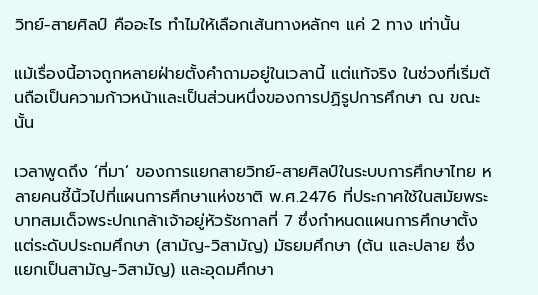วิทย์-สายศิลป์ คืออะไร ทำไมให้เลือกเส้นทางหลักๆ แค่ 2 ทาง เท่านั้น

แม้เรื่องนี้อาจถูกหลายฝ่ายตั้งคำถามอยู่ในเวลานี้ แต่แท้จริง ในช่วงที่เริ่มต้นถือเป็นความก้าวหน้าและเป็นส่วนหนึ่งของการปฏิรูปการศึกษา ณ ขณะนั้น

เวลาพูดถึง ‘ที่มา’ ของการแยกสายวิทย์-สายศิลป์ในระบบการศึกษาไทย หลายคนชี้นิ้วไปที่แผนการศึกษาแห่งชาติ พ.ศ.2476 ที่ประกาศใช้ในสมัยพระบาทสมเด็จพระปกเกล้าเจ้าอยู่หัวรัชกาลที่ 7 ซึ่งกำหนดแผนการศึกษาตั้งแต่ระดับประถมศึกษา (สามัญ-วิสามัญ) มัธยมศึกษา (ต้น และปลาย ซึ่งแยกเป็นสามัญ-วิสามัญ) และอุดมศึกษา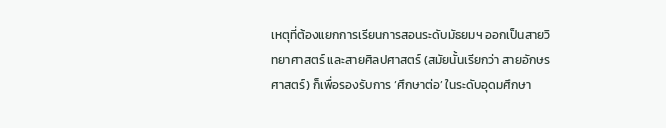เหตุที่ต้องแยกการเรียนการสอนระดับมัธยมฯ ออกเป็นสายวิทยาศาสตร์ และสายศิลปศาสตร์ (สมัยนั้นเรียกว่า สายอักษรศาสตร์) ก็เพื่อรองรับการ ‘ศึกษาต่อ’ ในระดับอุดมศึกษา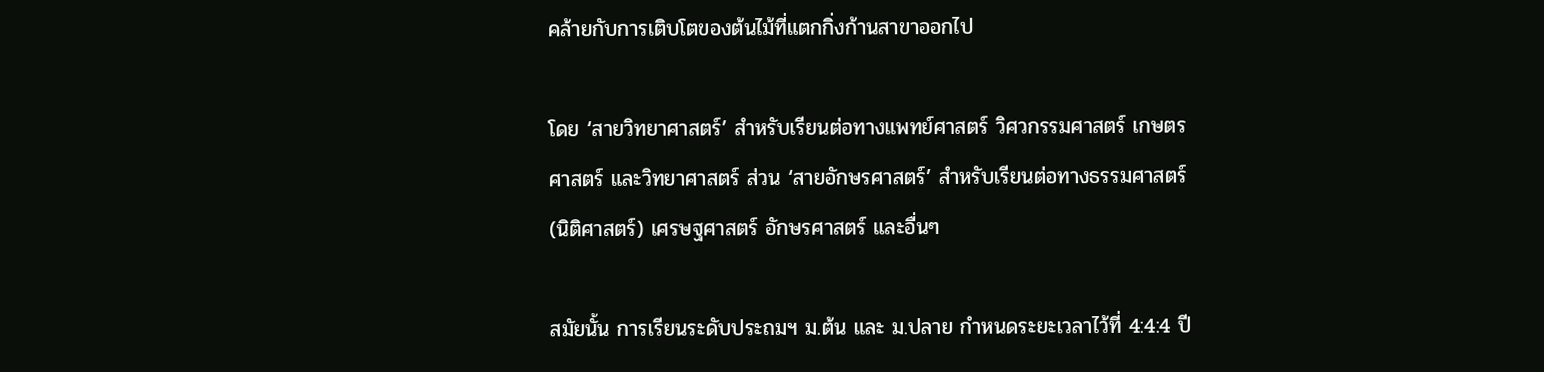คล้ายกับการเติบโตของต้นไม้ที่แตกกิ่งก้านสาขาออกไป

โดย ‘สายวิทยาศาสตร์’ สำหรับเรียนต่อทางแพทย์ศาสตร์ วิศวกรรมศาสตร์ เกษตรศาสตร์ และวิทยาศาสตร์ ส่วน ‘สายอักษรศาสตร์’ สำหรับเรียนต่อทางธรรมศาสตร์ (นิติศาสตร์) เศรษฐศาสตร์ อักษรศาสตร์ และอื่นๆ

สมัยนั้น การเรียนระดับประถมฯ ม.ต้น และ ม.ปลาย กำหนดระยะเวลาไว้ที่ 4:4:4 ปี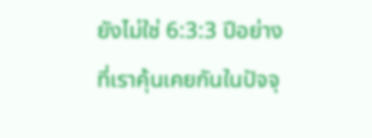ยังไม่ใช่ 6:3:3 ปีอย่างที่เราคุ้นเคยกันในปัจจุ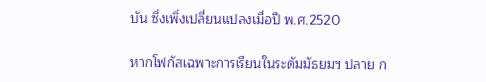บัน ซึ่งเพิ่งเปลี่ยนแปลงเมื่อปี พ.ศ.2520

หากโฟกัสเฉพาะการเรียนในระดัมมัธยมฯ ปลาย ก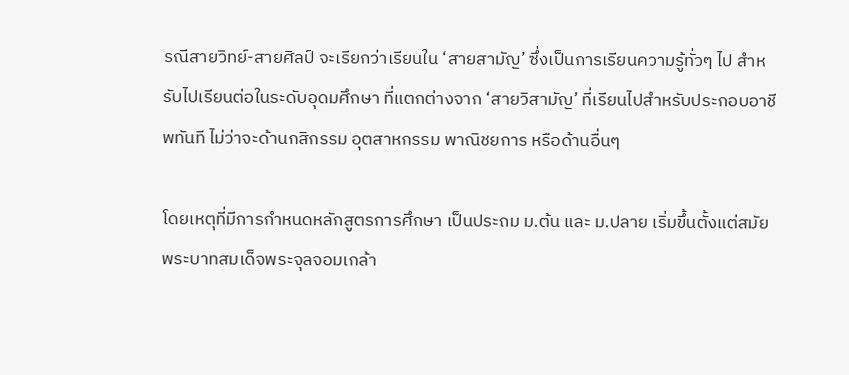รณีสายวิทย์-สายศิลป์ จะเรียกว่าเรียนใน ‘สายสามัญ’ ซึ่งเป็นการเรียนความรู้ทั่วๆ ไป สำหรับไปเรียนต่อในระดับอุดมศึกษา ที่แตกต่างจาก ‘สายวิสามัญ’ ที่เรียนไปสำหรับประกอบอาชีพทันที ไม่ว่าจะด้านกสิกรรม อุตสาหกรรม พาณิชยการ หรือด้านอื่นๆ

โดยเหตุที่มีการกำหนดหลักสูตรการศึกษา เป็นประถม ม.ต้น และ ม.ปลาย เริ่มขึ้นตั้งแต่สมัยพระบาทสมเด็จพระจุลจอมเกล้า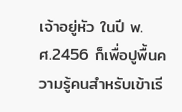เจ้าอยู่หัว ในปี พ.ศ.2456 ก็เพื่อปูพื้นความรู้คนสำหรับเข้าเรี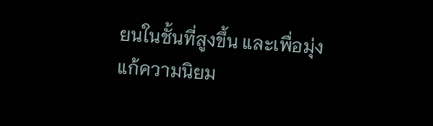ยนในชั้นที่สูงขึ้น และเพื่อมุ่งแก้ความนิยม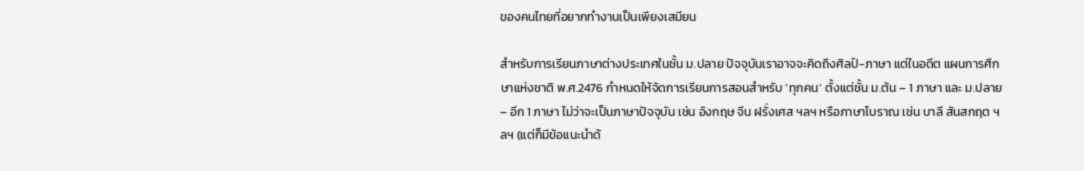ของคนไทยที่อยากทำงานเป็นเพียงเสมียน

สำหรับการเรียนภาษาต่างประเทศในชั้น ม.ปลาย ปัจจุบันเราอาจจะคิดถึงศิลป์-ภาษา แต่ในอดีต แผนการศึกษาแห่งชาติ พ.ศ.2476 กำหนดให้จัดการเรียนการสอนสำหรับ ‘ทุกคน’ ตั้งแต่ชั้น ม.ต้น – 1 ภาษา และ ม.ปลาย – อีก 1 ภาษา ไม่ว่าจะเป็นภาษาปัจจุบัน เช่น อังกฤษ จีน ฝรั่งเศส ฯลฯ หรือภาษาโบราณ เช่น บาลี สันสกฤต ฯลฯ (แต่ก็มีข้อแนะนำด้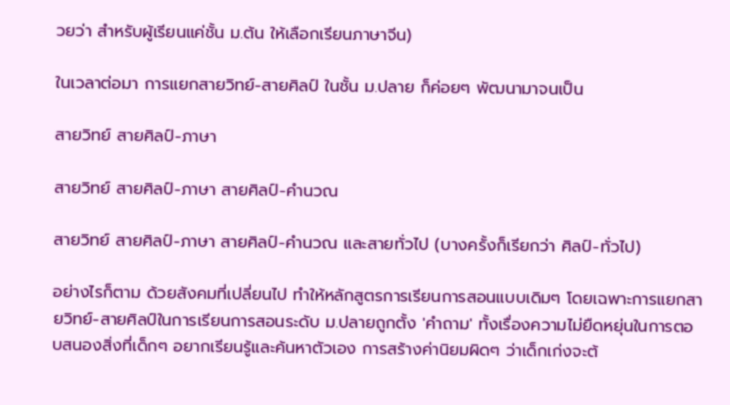วยว่า สำหรับผู้เรียนแค่ชั้น ม.ต้น ให้เลือกเรียนภาษาจีน)

ในเวลาต่อมา การแยกสายวิทย์-สายศิลป์ ในชั้น ม.ปลาย ก็ค่อยๆ พัฒนามาจนเป็น

สายวิทย์ สายศิลป์-ภาษา

สายวิทย์ สายศิลป์-ภาษา สายศิลป์-คำนวณ

สายวิทย์ สายศิลป์-ภาษา สายศิลป์-คำนวณ และสายทั่วไป (บางครั้งก็เรียกว่า ศิลป์-ทั่วไป)

อย่างไรก็ตาม ด้วยสังคมที่เปลี่ยนไป ทำให้หลักสูตรการเรียนการสอนแบบเดิมๆ โดยเฉพาะการแยกสายวิทย์-สายศิลป์ในการเรียนการสอนระดับ ม.ปลายถูกตั้ง 'คำถาม' ทั้งเรื่องความไม่ยืดหยุ่นในการตอบสนองสิ่งที่เด็กๆ อยากเรียนรู้และค้นหาตัวเอง การสร้างค่านิยมผิดๆ ว่าเด็กเก่งจะต้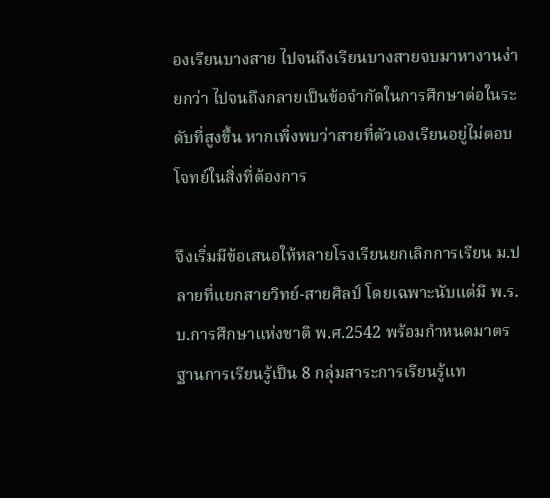องเรียนบางสาย ไปจนถึงเรียนบางสายจบมาหางานง่ายกว่า ไปจนถึงกลายเป็นข้อจำกัดในการศึกษาต่อในระดับที่สูงขึ้น หากเพิ่งพบว่าสายที่ตัวเองเรียนอยู่ไม่ตอบโจทย์ในสิ่งที่ต้องการ

จึงเริ่มมีข้อเสนอให้หลายโรงเรียนยกเลิกการเรียน ม.ปลายที่แยกสายวิทย์-สายศิลป์ โดยเฉพาะนับแต่มี พ.ร.บ.การศึกษาแห่งชาติ พ.ศ.2542 พร้อมกำหนดมาตรฐานการเรียนรู้เป็น 8 กลุ่มสาระการเรียนรู้แท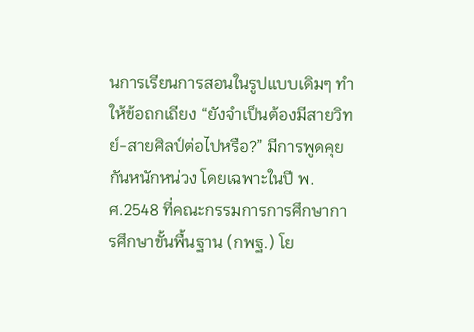นการเรียนการสอนในรูปแบบเดิมๆ ทำให้ข้อถกเถียง “ยังจำเป็นต้องมีสายวิทย์-สายศิลป์ต่อไปหรือ?” มีการพูดคุยกันหนักหน่วง โดยเฉพาะในปี พ.ศ.2548 ที่คณะกรรมการการศึกษาการศึกษาขั้นพื้นฐาน (กพฐ.) โย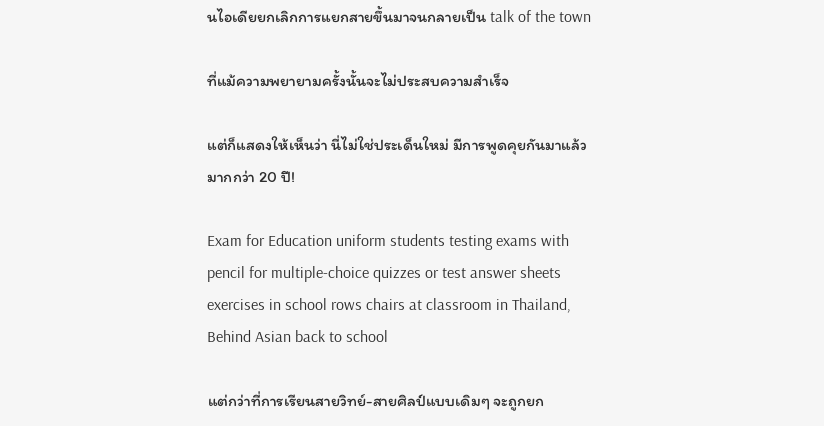นไอเดียยกเลิกการแยกสายขึ้นมาจนกลายเป็น talk of the town

ที่แม้ความพยายามครั้งนั้นจะไม่ประสบความสำเร็จ

แต่ก็แสดงให้เห็นว่า นี่ไม่ใช่ประเด็นใหม่ มีการพูดคุยกันมาแล้วมากกว่า 20 ปี!

Exam for Education uniform students testing exams with pencil for multiple-choice quizzes or test answer sheets exercises in school rows chairs at classroom in Thailand, Behind Asian back to school

แต่กว่าที่การเรียนสายวิทย์-สายศิลป์แบบเดิมๆ จะถูกยก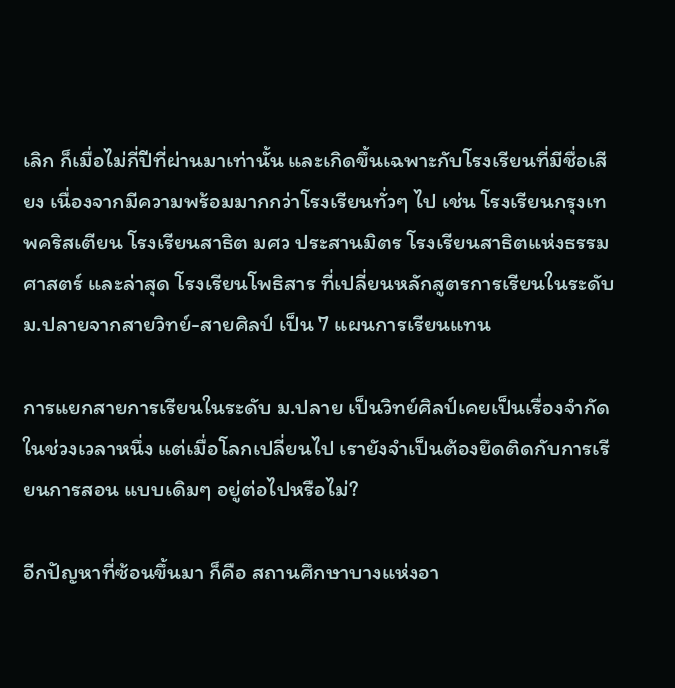เลิก ก็เมื่อไม่กี่ปีที่ผ่านมาเท่านั้น และเกิดขึ้นเฉพาะกับโรงเรียนที่มีชื่อเสียง เนื่องจากมีความพร้อมมากกว่าโรงเรียนทั่วๆ ไป เช่น โรงเรียนกรุงเทพคริสเตียน โรงเรียนสาธิต มศว ประสานมิตร โรงเรียนสาธิตแห่งธรรมศาสตร์ และล่าสุด โรงเรียนโพธิสาร ที่เปลี่ยนหลักสูตรการเรียนในระดับ ม.ปลายจากสายวิทย์-สายศิลป์ เป็น 7 แผนการเรียนแทน

การแยกสายการเรียนในระดับ ม.ปลาย เป็นวิทย์ศิลป์เคยเป็นเรื่องจำกัดในช่วงเวลาหนึ่ง แต่เมื่อโลกเปลี่ยนไป เรายังจำเป็นต้องยึดติดกับการเรียนการสอน แบบเดิมๆ อยู่ต่อไปหรือไม่?

อีกปัญหาที่ซ้อนขึ้นมา ก็คือ สถานศึกษาบางแห่งอา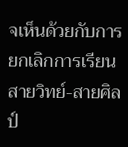จเห็นด้วยกับการยกเลิกการเรียนสายวิทย์-สายศิลป์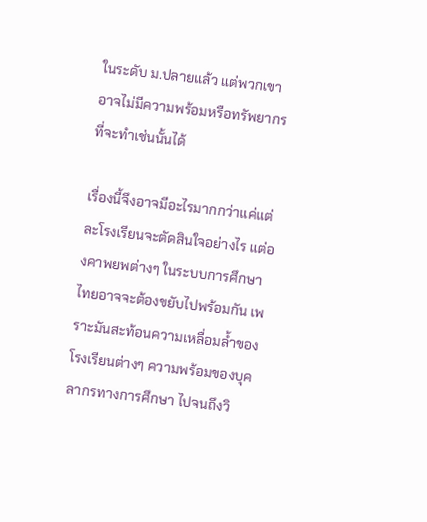ในระดับ ม.ปลายแล้ว แต่พวกเขาอาจไม่มีความพร้อมหรือทรัพยากรที่จะทำเช่นนั้นได้

เรื่องนี้จึงอาจมีอะไรมากกว่าแค่แต่ละโรงเรียนจะตัดสินใจอย่างไร แต่องคาพยพต่างๆ ในระบบการศึกษาไทยอาจจะต้องขยับไปพร้อมกัน เพราะมันสะท้อนความเหลื่อมล้ำของโรงเรียนต่างๆ ความพร้อมของบุคลากรทางการศึกษา ไปจนถึงวิ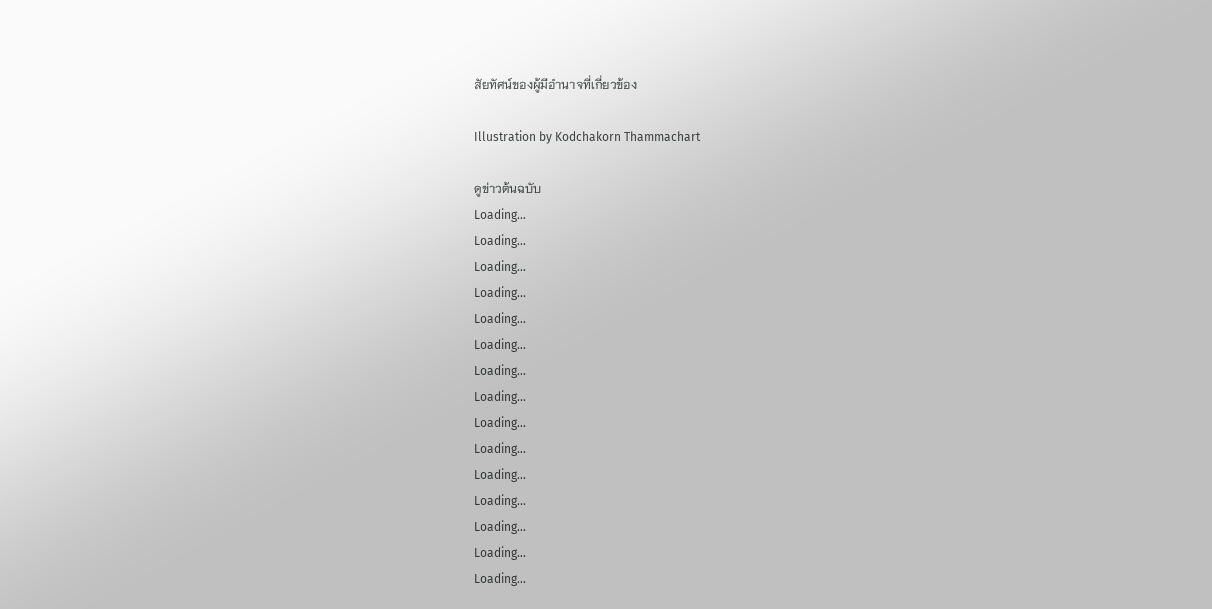สัยทัศน์ของผู้มีอำนาจที่เกี่ยวข้อง

Illustration by Kodchakorn Thammachart

ดูข่าวต้นฉบับ
Loading...
Loading...
Loading...
Loading...
Loading...
Loading...
Loading...
Loading...
Loading...
Loading...
Loading...
Loading...
Loading...
Loading...
Loading...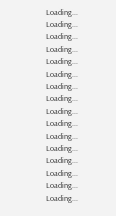Loading...
Loading...
Loading...
Loading...
Loading...
Loading...
Loading...
Loading...
Loading...
Loading...
Loading...
Loading...
Loading...
Loading...
Loading...
Loading...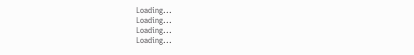Loading...
Loading...
Loading...
Loading...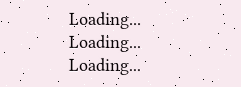Loading...
Loading...
Loading...